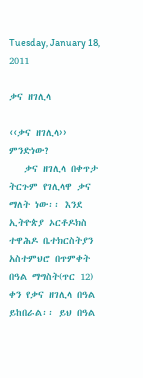Tuesday, January 18, 2011

ቃና ዘገሊላ

‹‹ቃና ዘገሊላ›› ምንድነው?
   ቃና ዘገሊላ በቀጥታ ትርጉም የገሊላዋ ቃና ማለት ነው፡፡ እንደ ኢትዮጵያ ኦርቶዶክስ ተዋሕዶ ቤተክርስትያን አስተምህሮ በጥምቀት በዓል ማግስት(ጥር 12) ቀን የቃና ዘገሊላ በዓል ይከበራል፡፡ ይህ በዓል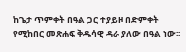ከጌታ ጥምቀት በዓል ጋር ተያይዞ በድምቀት የሚከበር መጽሐፍ ቅዱሳዊ ዳራ ያለው በዓል ነው፡፡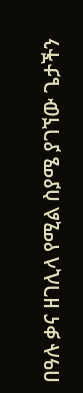በዓሉ ቃና ዘገሊላ የሚል ስያሜ ያገኘው ጌታችን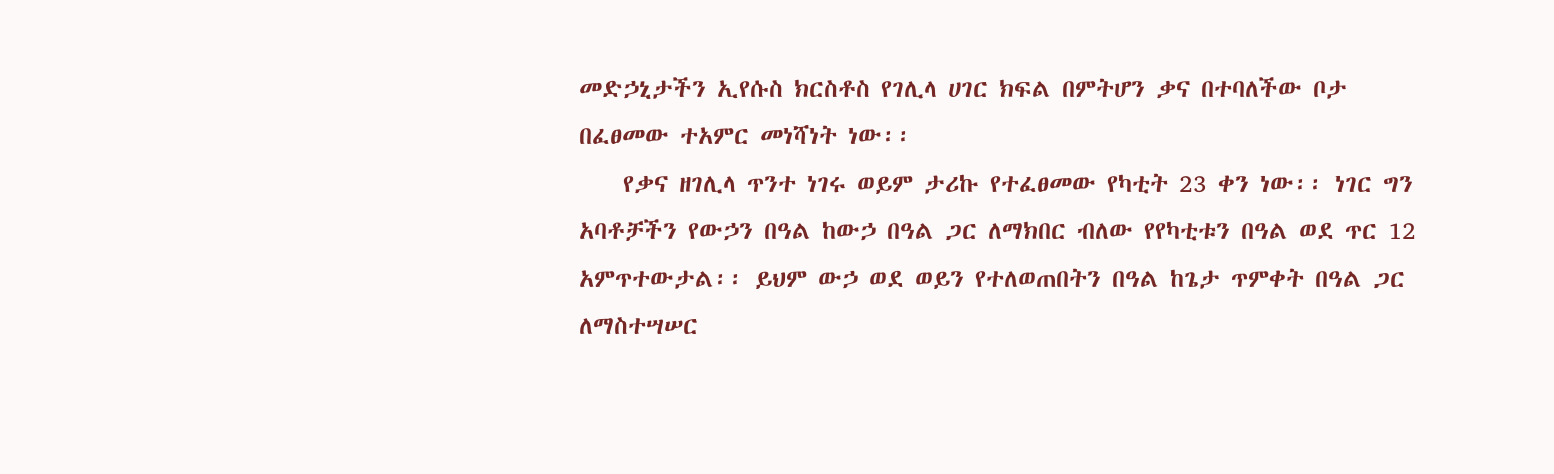መድኃኒታችን ኢየሱስ ክርስቶስ የገሊላ ሀገር ክፍል በምትሆን ቃና በተባለችው ቦታ በፈፀመው ተአምር መነሻነት ነው፡፡
    የቃና ዘገሊላ ጥንተ ነገሩ ወይም ታሪኩ የተፈፀመው የካቲት 23 ቀን ነው፡፡ ነገር ግን አባቶቻችን የውኃን በዓል ከውኃ በዓል ጋር ለማክበር ብለው የየካቲቱን በዓል ወደ ጥር 12 አምጥተውታል፡፡ ይህም ውኃ ወደ ወይን የተለወጠበትን በዓል ከጌታ ጥምቀት በዓል ጋር ለማስተሣሠር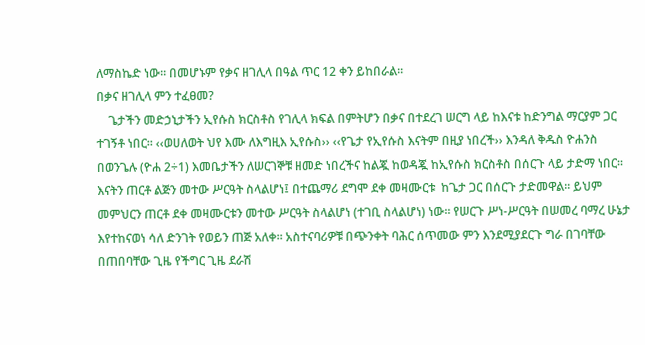ለማስኬድ ነው፡፡ በመሆኑም የቃና ዘገሊላ በዓል ጥር 12 ቀን ይከበራል፡፡
በቃና ዘገሊላ ምን ተፈፀመ?
    ጌታችን መድኃኒታችን ኢየሱስ ክርስቶስ የገሊላ ክፍል በምትሆን በቃና በተደረገ ሠርግ ላይ ከእናቱ ከድንግል ማርያም ጋር ተገኝቶ ነበር፡፡ ‹‹ወሀለወት ህየ እሙ ለእግዚእ ኢየሱስ›› ‹‹የጌታ የኢየሱስ እናትም በዚያ ነበረች›› እንዳለ ቅዱስ ዮሐንስ በወንጌሉ (ዮሐ 2÷1) እመቤታችን ለሠርገኞቹ ዘመድ ነበረችና ከልጇ ከወዳጇ ከኢየሱስ ክርስቶስ በሰርጉ ላይ ታድማ ነበር፡፡ እናትን ጠርቶ ልጅን መተው ሥርዓት ስላልሆነ፤ በተጨማሪ ደግሞ ደቀ መዛሙርቱ  ከጌታ ጋር በሰርጉ ታድመዋል፡፡ ይህም መምህርን ጠርቶ ደቀ መዛሙርቱን መተው ሥርዓት ስላልሆነ (ተገቢ ስላልሆነ) ነው፡፡ የሠርጉ ሥነ-ሥርዓት በሠመረ ባማረ ሁኔታ እየተከናወነ ሳለ ድንገት የወይን ጠጅ አለቀ፡፡ አስተናባሪዎቹ በጭንቀት ባሕር ሰጥመው ምን እንደሚያደርጉ ግራ በገባቸው በጠበባቸው ጊዜ የችግር ጊዜ ደራሽ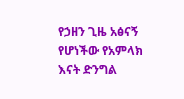የኃዘን ጊዜ አፅናኝ የሆነችው የአምላክ እናት ድንግል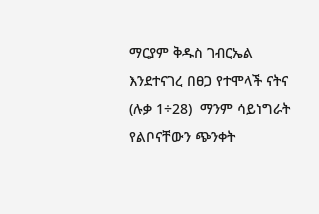ማርያም ቅዱስ ገብርኤል እንደተናገረ በፀጋ የተሞላች ናትና (ሉቃ 1÷28)  ማንም ሳይነግራት የልቦናቸውን ጭንቀት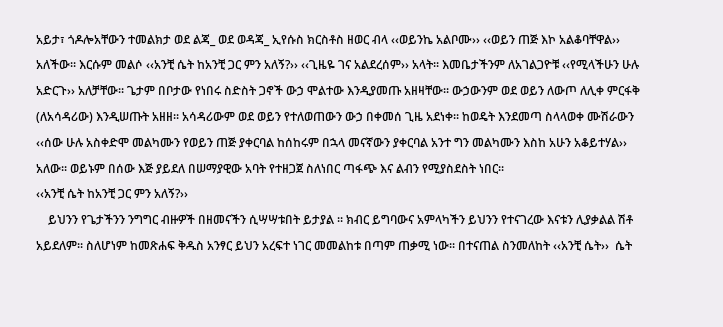አይታ፣ ጎዶሎአቸውን ተመልክታ ወደ ልጃ_ ወደ ወዳጃ_ ኢየሱስ ክርስቶስ ዘወር ብላ ‹‹ወይንኬ አልቦሙ›› ‹‹ወይን ጠጅ እኮ አልቆባቸዋል›› አለችው፡፡ እርሱም መልሶ ‹‹አንቺ ሴት ከአንቺ ጋር ምን አለኝ?›› ‹‹ጊዜዬ ገና አልደረሰም›› አላት፡፡ እመቤታችንም ለአገልጋዮቹ ‹‹የሚላችሁን ሁሉ አድርጉ›› አለቻቸው፡፡ ጌታም በቦታው የነበሩ ስድስት ጋኖች ውኃ ሞልተው እንዲያመጡ አዘዛቸው፡፡ ውኃውንም ወደ ወይን ለውጦ ለሊቀ ምርፋቅ (ለአሳዳሪው) እንዲሠጡት አዘዘ፡፡ አሳዳሪውም ወደ ወይን የተለወጠውን ውኃ በቀመሰ ጊዜ አደነቀ፡፡ ከወዴት እንደመጣ ስላላወቀ ሙሽራውን ‹‹ሰው ሁሉ አስቀድሞ መልካሙን የወይን ጠጅ ያቀርባል ከሰከሩም በኋላ መናኛውን ያቀርባል አንተ ግን መልካሙን እስከ አሁን አቆይተሃል›› አለው፡፡ ወይኑም በሰው እጅ ያይደለ በሠማያዊው አባት የተዘጋጀ ስለነበር ጣፋጭ እና ልብን የሚያስደስት ነበር፡፡
‹‹አንቺ ሴት ከአንቺ ጋር ምን አለኝ?››
    ይህንን የጌታችንን ንግግር ብዙዎች በዘመናችን ሲሣሣቱበት ይታያል ፡፡ ክብር ይግባውና አምላካችን ይህንን የተናገረው እናቱን ሊያቃልል ሽቶ አይደለም፡፡ ስለሆነም ከመጽሐፍ ቅዱስ አንፃር ይህን አረፍተ ነገር መመልከቱ በጣም ጠቃሚ ነው፡፡ በተናጠል ስንመለከት ‹‹አንቺ ሴት››  ሴት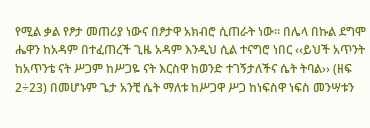የሚል ቃል የፆታ መጠሪያ ነውና በፆታዋ አክብሮ ሲጠራት ነው፡፡ በሌላ በኩል ደግሞ ሔዋን ከአዳም በተፈጠረች ጊዜ አዳም እንዲህ ሲል ተናግሮ ነበር ‹‹ይህች አጥንት ከአጥንቴ ናት ሥጋም ከሥጋዬ ናት እርስዋ ከወንድ ተገኝታለችና ሴት ትባል›› (ዘፍ 2÷23) በመሆኑም ጌታ አንቺ ሴት ማለቱ ከሥጋዋ ሥጋ ከነፍስዋ ነፍስ መንሣቱን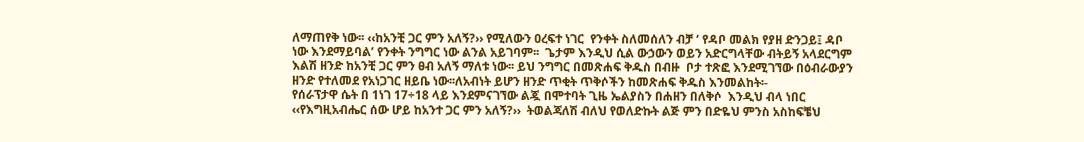ለማጠየቅ ነው፡፡ ‹‹ከአንቺ ጋር ምን አለኝ?›› የሚለውን ዐረፍተ ነገር  የንቀት ስለመሰለን ብቻ ‘ የዳቦ መልክ የያዘ ድንጋይ፤ ዳቦ ነው እንደማይባል’ የንቀት ንግግር ነው ልንል አይገባም፡፡  ጌታም እንዲህ ሲል ውኃውን ወይን አድርግላቸው ብትይኝ አላደርግም እልሽ ዘንድ ከአንቺ ጋር ምን ፀብ አለኝ ማለቱ ነው፡፡ ይህ ንግግር በመጽሐፍ ቅዱስ በብዙ  ቦታ ተጽፎ እንደሚገኘው በዕብራውያን ዘንድ የተለመደ የአነጋገር ዘይቤ ነው፡፡ለአብነት ይሆን ዘንድ ጥቂት ጥቅሶችን ከመጽሐፍ ቅዱስ እንመልከት፡-
የሰራፕታዋ ሴት በ 1ነገ 17÷18 ላይ እንደምናገኘው ልጇ በሞተባት ጊዜ ኤልያስን በሐዘን በለቅሶ  እንዲህ ብላ ነበር ‹‹የእግዚአብሔር ሰው ሆይ ከአንተ ጋር ምን አለኝ?››  ትወልጃለሽ ብለህ የወለድኩት ልጅ ምን በድዬህ ምንስ አስከፍቼህ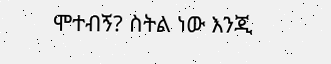ሞተብኝ? ስትል ነው እንጂ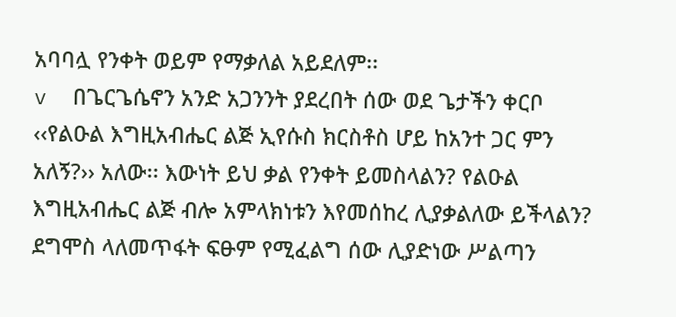አባባሏ የንቀት ወይም የማቃለል አይደለም፡፡
v  በጌርጌሴኖን አንድ አጋንንት ያደረበት ሰው ወደ ጌታችን ቀርቦ ‹‹የልዑል እግዚአብሔር ልጅ ኢየሱስ ክርስቶስ ሆይ ከአንተ ጋር ምን አለኝ?›› አለው፡፡ እውነት ይህ ቃል የንቀት ይመስላልን? የልዑል እግዚአብሔር ልጅ ብሎ አምላክነቱን እየመሰከረ ሊያቃልለው ይችላልን? ደግሞስ ላለመጥፋት ፍፁም የሚፈልግ ሰው ሊያድነው ሥልጣን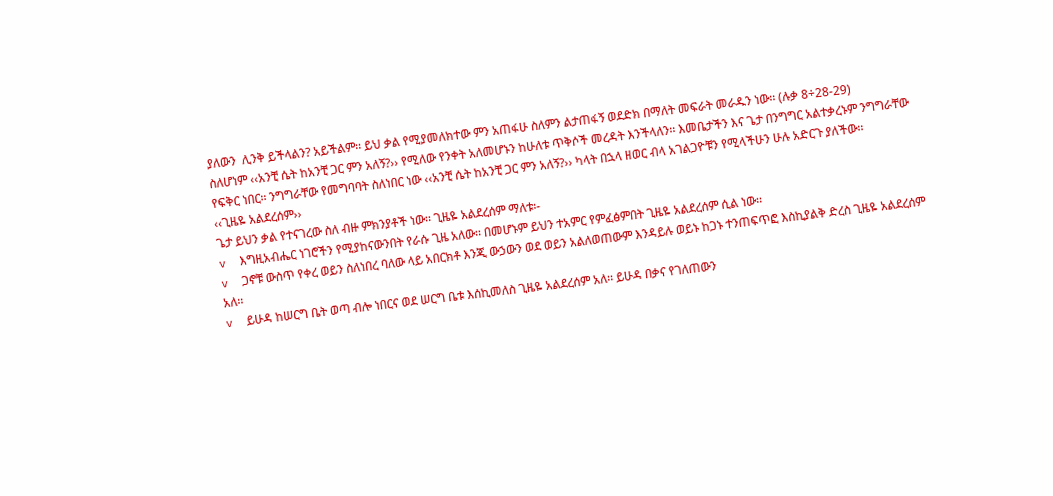ያለውን  ሊንቅ ይችላልን? አይችልም፡፡ ይህ ቃል የሚያመለክተው ምን አጠፋሁ ስለምን ልታጠፋኝ ወደድክ በማለት መፍራት መራዱን ነው፡፡ (ሉቃ 8÷28-29)
ስለሆነም ‹‹አንቺ ሴት ከአንቺ ጋር ምን አለኝ?›› የሚለው የንቀት አለመሆኑን ከሁለቱ ጥቅሶች መረዳት እንችላለን፡፡ እመቤታችን እና ጌታ በንግግር አልተቃረኑም ንግግራቸው የፍቅር ነበር፡፡ ንግግራቸው የመግባባት ስለነበር ነው ‹‹አንቺ ሴት ከአንቺ ጋር ምን አለኝ?›› ካላት በኋላ ዘወር ብላ አገልጋዮቹን የሚላችሁን ሁሉ አድርጉ ያለችው፡፡
‹‹ጊዜዬ አልደረሰም››
ጌታ ይህን ቃል የተናገረው ስለ ብዙ ምክንያቶች ነው፡፡ ጊዜዬ አልደረሰም ማለቱ፡-
v  እግዚአብሔር ነገሮችን የሚያከናውንበት የራሱ ጊዜ አለው፡፡ በመሆኑም ይህን ተአምር የምፈፅምበት ጊዜዬ አልደረሰም ሲል ነው፡፡
v  ጋኖቹ ውስጥ የቀረ ወይን ስለነበረ ባለው ላይ አበርክቶ እንጂ ውኃውን ወደ ወይን አልለወጠውም እንዳይሉ ወይኑ ከጋኑ ተንጠፍጥፎ እስኪያልቅ ድረስ ጊዜዬ አልደረሰም አለ፡፡
v  ይሁዳ ከሠርግ ቤት ወጣ ብሎ ነበርና ወደ ሠርግ ቤቱ እሰኪመለስ ጊዜዬ አልደረሰም አለ፡፡ ይሁዳ በቃና የገለጠውን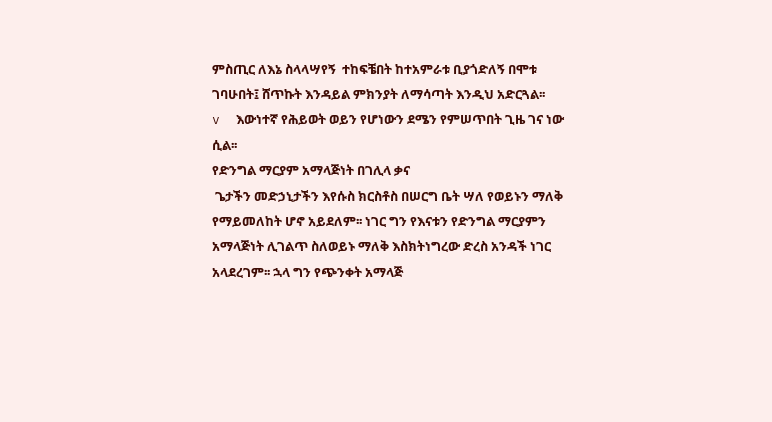ምስጢር ለእኔ ስላላሣየኝ  ተከፍቼበት ከተአምራቱ ቢያጎድለኝ በሞቱ ገባሁበት፤ ሸጥኩት እንዳይል ምክንያት ለማሳጣት እንዲህ አድርጓል፡፡
v  እውነተኛ የሕይወት ወይን የሆነውን ደሜን የምሠጥበት ጊዜ ገና ነው ሲል፡፡
የድንግል ማርያም አማላጅነት በገሊላ ቃና
 ጌታችን መድኃኒታችን እየሱስ ክርስቶስ በሠርግ ቤት ሣለ የወይኑን ማለቅ የማይመለከት ሆኖ አይደለም፡፡ ነገር ግን የእናቱን የድንግል ማርያምን አማላጅነት ሊገልጥ ስለወይኑ ማለቅ እስክትነግረው ድረስ አንዳች ነገር አላደረገም፡፡ ኋላ ግን የጭንቀት አማላጅ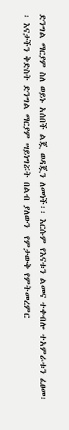ድንግል ማርያም ስለ ወይኑ አሰበች ልጇ ወዳጇን ለመነች፡፡ እርሱም የእናቱን ልመና ተቀብሎ ተአምራቱን ፈፀመ፡፡ እናታችን ቅድስት ድንግል ማርያም ሣይነግሯት በልብ ያለውን  የምታውቅ የምትመረምር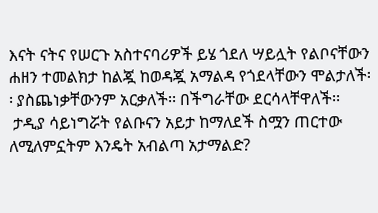እናት ናትና የሠርጉ አስተናባሪዎች ይሄ ጎደለ ሣይሏት የልቦናቸውን ሐዘን ተመልክታ ከልጇ ከወዳጇ አማልዳ የጎደላቸውን ሞልታለች፡፡ ያስጨነቃቸውንም አርቃለች፡፡ በችግራቸው ደርሳላቸዋለች፡፡
 ታዲያ ሳይነግሯት የልቡናን አይታ ከማለደች ስሟን ጠርተው ለሚለምኗትም እንዴት አብልጣ አታማልድ?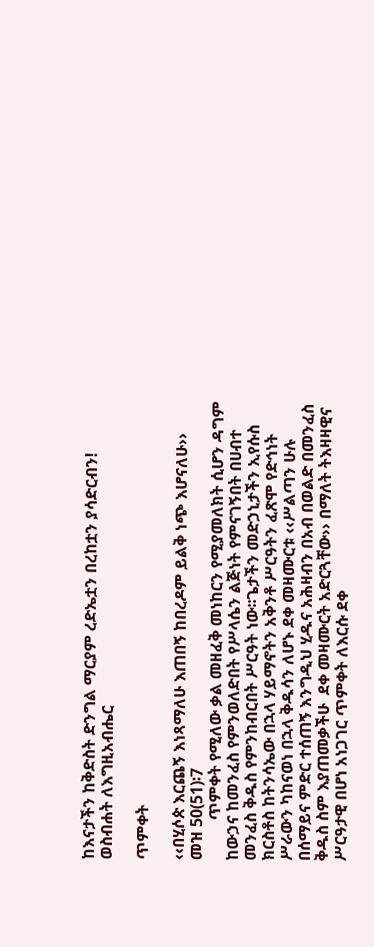ከእናታችን ከቅድስት ድንግል ማርያም ረድኤቷን በረከቷን ያሳድርብን!
ወስብሐት ለእግዚአብሔር

ጥምቀት

‹‹በሂሶጵ እርጨኝ እነጻማለሁ እጠበኝ ከበረዶም ይልቅ ነጭ እሆናለሁ››
መዝ 50(51)፡7
          ጥምቀት የሚለው ቃል መዘፈቅ መነከርን የሚያመለክት ሲሆን ዳግም ከውኃና ከመንፈስ የምንወለድበት የሥላሴን ልጅነት የምናገኝበት በሀብተ መንፈስ ቅዱስ የምንከብርበት ሥርዓት ነው፡፡ጌታችን መድኃኒታችን ኢየሱስ ክርስቶስ ከትንሳኤው በኋላ ሃይማኖትን አቅንቶ ሥርዓትን ፈጽሞ የድኅነት ሥራውን ካከናወነ በኋላ ቅዱሳን ለሆኑ ደቀ መዛሙርቱ ‹‹ሥልጣን ሁሉ በሰማይና ምድር ተሰጠኝ እንግዲህ ሂዱና አሕዛብን በአብ በወልድ በመንፈስ ቅዱስ ስም እያጠመቃችሁ  ደቀ መዛሙርት አድርጓቸው›› በማለት ትእዛዛዊና ሥርዓታዊ በሆነ አነጋገር ጥምቀት ለእርሱ ደቀ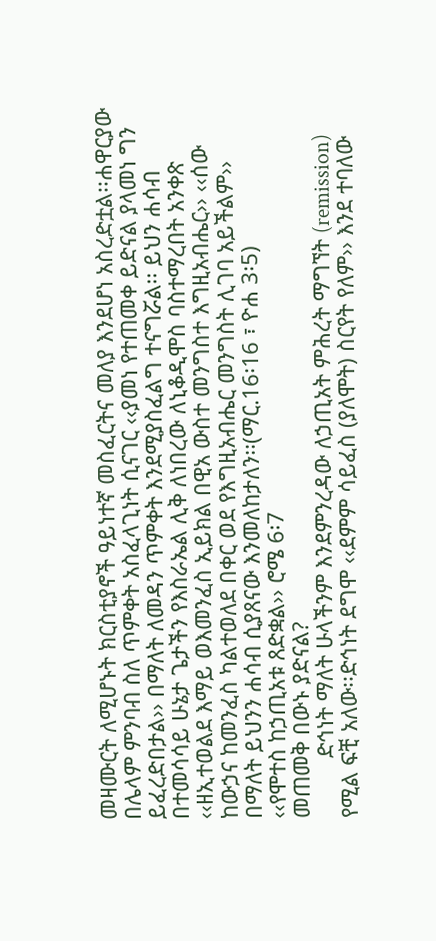መዛሙርት ለሚሆኑት ክርስቲያኖች ዓይነተኛ መስፈርትና መለያ እንደሆነ አስረድቷል፡፡ሐዋርያው በሌላም ምንባብ ስለ ጥምቀት አስፈላጊነት ሲናገር ‹‹ያመነ የተጠመቀ ይድናል ያላመነ ግን ይፈረድበታል›› በማለት ለመዳን ጥምቀት እንደሚያስፈልግ ተናግሯል፡፡ ይህን ሐሳብ በተመሳሳይ ሁኔታ ጌታችን የእስራኤል ሊቅ ለነበረው ለኒቆዲሞስ ባስተማረበት አንቀጽ ‹‹ዘኢተወልደ እማይ ወእመንፈስ ኢይክል በዊአ ውስተ መንግስተ እግዚአብሔር›› ‹‹ሰው ከውኃና ከመንፈስ ካልተወለደ በቀር ወደ የእግዚአብሔር መንግስት ሊገባ አይችልም›› በማለት ይህንን ሐሳብ ሲያጸናው እንመለከታለን፡፡(ማር.16፡16 ፣ ዮሐ 3፡5)
‹‹የሞተስ ከኃጢአቱ ጸድቋል›› ሮሜ 6፡7
መጠመቅ በውኑ ያድናል?
          ድኅነት ማለት ሁላችንም እንደምንረዳው ለኃጢአት ምሕረት ማግኘት (remission) የሚል ፍቺ አለው፡፡ድኅነት ደግሞ ‹‹ደምም ሳይፈስ (ያለሞት) ስርየት የለም›› እንደ ተባለው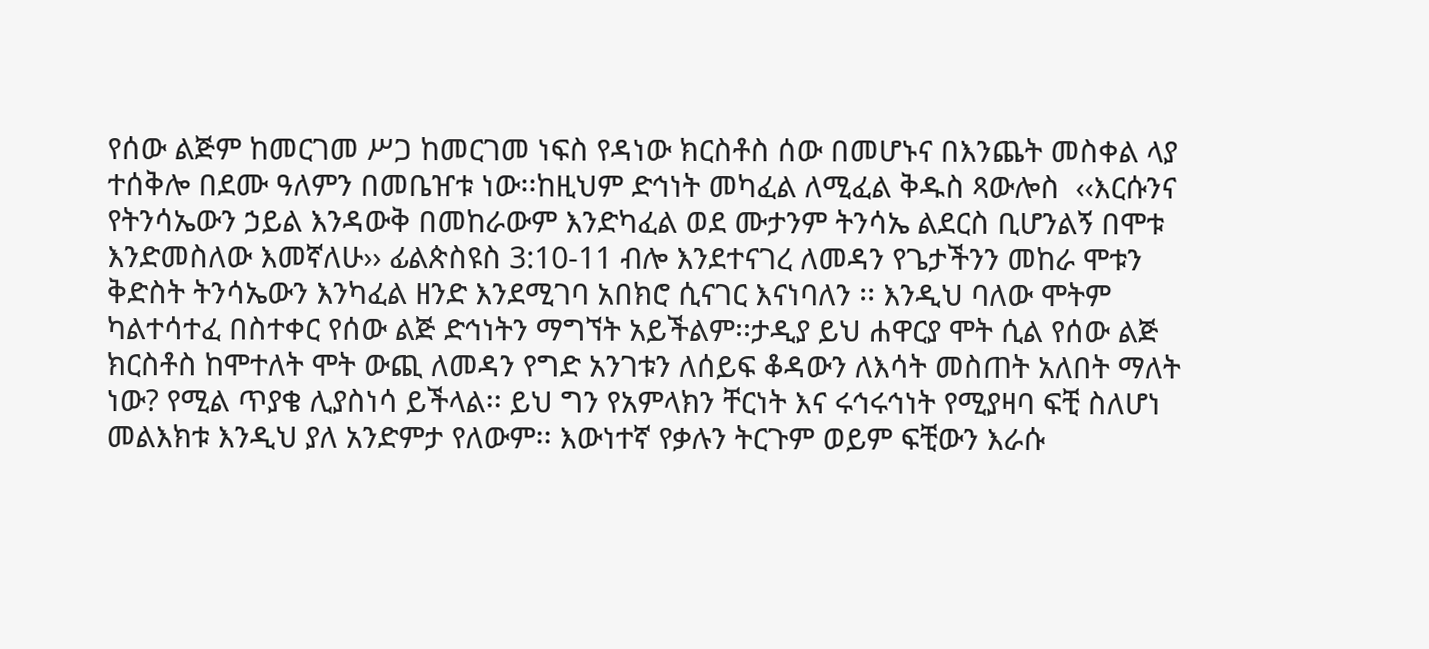የሰው ልጅም ከመርገመ ሥጋ ከመርገመ ነፍስ የዳነው ክርስቶስ ሰው በመሆኑና በእንጨት መስቀል ላያ ተሰቅሎ በደሙ ዓለምን በመቤዠቱ ነው፡፡ከዚህም ድኅነት መካፈል ለሚፈል ቅዱስ ጻውሎስ  ‹‹እርሱንና የትንሳኤውን ኃይል እንዳውቅ በመከራውም እንድካፈል ወደ ሙታንም ትንሳኤ ልደርስ ቢሆንልኝ በሞቱ እንድመስለው እመኛለሁ›› ፊልጵስዩስ 3:10-11 ብሎ እንደተናገረ ለመዳን የጌታችንን መከራ ሞቱን  ቅድስት ትንሳኤውን እንካፈል ዘንድ እንደሚገባ አበክሮ ሲናገር እናነባለን ፡፡ እንዲህ ባለው ሞትም ካልተሳተፈ በስተቀር የሰው ልጅ ድኅነትን ማግኘት አይችልም፡፡ታዲያ ይህ ሐዋርያ ሞት ሲል የሰው ልጅ ክርስቶስ ከሞተለት ሞት ውጪ ለመዳን የግድ አንገቱን ለሰይፍ ቆዳውን ለእሳት መስጠት አለበት ማለት ነው? የሚል ጥያቄ ሊያስነሳ ይችላል፡፡ ይህ ግን የአምላክን ቸርነት እና ሩኅሩኅነት የሚያዛባ ፍቺ ስለሆነ መልእክቱ እንዲህ ያለ አንድምታ የለውም፡፡ እውነተኛ የቃሉን ትርጉም ወይም ፍቺውን እራሱ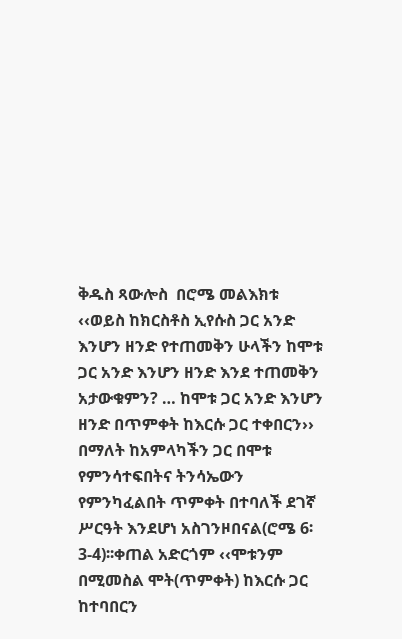ቅዱስ ጻውሎስ  በሮሜ መልእክቱ ‹‹ወይስ ከክርስቶስ ኢየሱስ ጋር አንድ እንሆን ዘንድ የተጠመቅን ሁላችን ከሞቱ ጋር አንድ እንሆን ዘንድ እንደ ተጠመቅን አታውቁምን? … ከሞቱ ጋር አንድ እንሆን ዘንድ በጥምቀት ከእርሱ ጋር ተቀበርን›› በማለት ከአምላካችን ጋር በሞቱ የምንሳተፍበትና ትንሳኤውን የምንካፈልበት ጥምቀት በተባለች ደገኛ ሥርዓት እንደሆነ አስገንዞበናል(ሮሜ 6፡3-4)፡፡ቀጠል አድርጎም ‹‹ሞቱንም በሚመስል ሞት(ጥምቀት) ከእርሱ ጋር ከተባበርን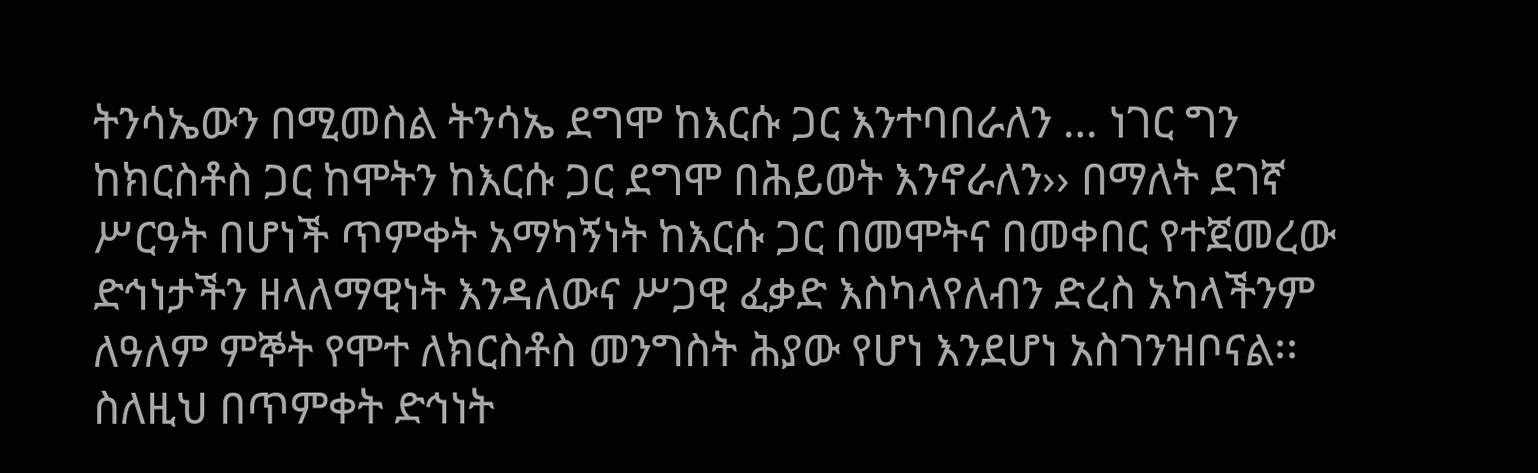ትንሳኤውን በሚመስል ትንሳኤ ደግሞ ከእርሱ ጋር እንተባበራለን … ነገር ግን ከክርስቶስ ጋር ከሞትን ከእርሱ ጋር ደግሞ በሕይወት እንኖራለን›› በማለት ደገኛ ሥርዓት በሆነች ጥምቀት አማካኝነት ከእርሱ ጋር በመሞትና በመቀበር የተጀመረው ድኅነታችን ዘላለማዊነት እንዳለውና ሥጋዊ ፈቃድ እስካላየለብን ድረስ አካላችንም ለዓለም ምኞት የሞተ ለክርስቶስ መንግስት ሕያው የሆነ እንደሆነ አስገንዝቦናል፡፡ስለዚህ በጥምቀት ድኅነት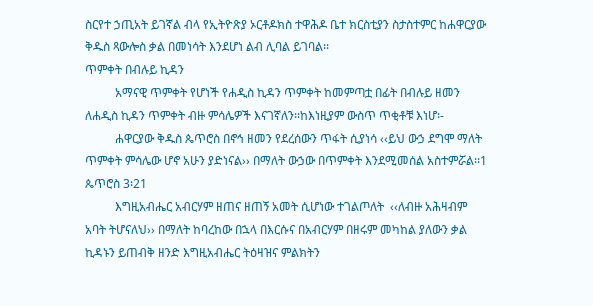ስርየተ ኃጢአት ይገኛል ብላ የኢትዮጽያ ኦርቶዶክስ ተዋሕዶ ቤተ ክርስቲያን ስታስተምር ከሐዋርያው ቅዱስ ጻውሎስ ቃል በመነሳት እንደሆነ ልብ ሊባል ይገባል፡፡
ጥምቀት በብሉይ ኪዳን
          አማናዊ ጥምቀት የሆነች የሐዲስ ኪዳን ጥምቀት ከመምጣቷ በፊት በብሉይ ዘመን ለሐዲስ ኪዳን ጥምቀት ብዙ ምሳሌዎች እናገኛለን፡፡ከእነዚያም ውስጥ ጥቂቶቹ እነሆ፡-
          ሐዋርያው ቅዱስ ጴጥሮስ በኖኅ ዘመን የደረሰውን ጥፋት ሲያነሳ ‹‹ይህ ውኃ ደግሞ ማለት ጥምቀት ምሳሌው ሆኖ አሁን ያድነናል›› በማለት ውኃው በጥምቀት እንደሚመሰል አስተምሯል፡፡1 ጴጥሮስ 3፡21
          እግዚአብሔር አብርሃም ዘጠና ዘጠኝ አመት ሲሆነው ተገልጦለት  ‹‹ለብዙ አሕዛብም አባት ትሆናለህ›› በማለት ከባረከው በኋላ በእርሱና በአብርሃም በዘሩም መካከል ያለውን ቃል ኪዳኑን ይጠብቅ ዘንድ እግዚአብሔር ትዕዛዝና ምልክትን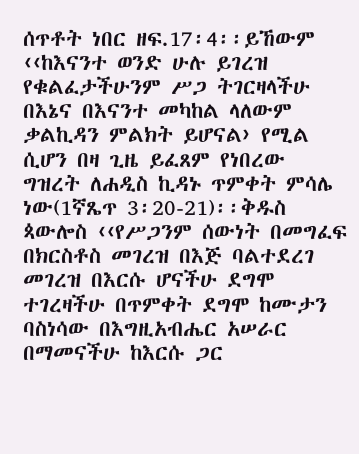ሰጥቶት ነበር ዘፍ.17፡4፡፡ይኸውም ‹‹ከእናንተ ወንድ ሁሉ ይገረዝ የቁልፈታችሁንም ሥጋ ትገርዛላችሁ በእኔና በእናንተ መካከል ላለውም ቃልኪዳን ምልክት ይሆናል› የሚል ሲሆን በዛ ጊዜ ይፈጸም የነበረው ግዝረት ለሐዲስ ኪዳኑ ጥምቀት ምሳሌ ነው(1ኛጼጥ 3፡20-21)፡፡ቅዱስ ጳውሎስ ‹‹የሥጋንም ሰውነት በመግፈፍ በክርስቶስ መገረዝ በእጅ ባልተደረገ መገረዝ በእርሱ ሆናችሁ ደግሞ ተገረዛችሁ በጥምቀት ደግሞ ከሙታን ባስነሳው በእግዚአብሔር አሠራር በማመናችሁ ከእርሱ ጋር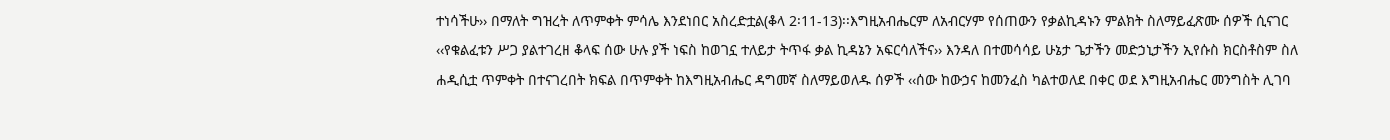ተነሳችሁ›› በማለት ግዝረት ለጥምቀት ምሳሌ እንደነበር አስረድቷል(ቆላ 2፡11-13)፡፡እግዚአብሔርም ለአብርሃም የሰጠውን የቃልኪዳኑን ምልክት ስለማይፈጽሙ ሰዎች ሲናገር ‹‹የቁልፈቱን ሥጋ ያልተገረዘ ቆላፍ ሰው ሁሉ ያች ነፍስ ከወገኗ ተለይታ ትጥፋ ቃል ኪዳኔን አፍርሳለችና›› እንዳለ በተመሳሳይ ሁኔታ ጌታችን መድኃኒታችን ኢየሱስ ክርስቶስም ስለ ሐዲሲቷ ጥምቀት በተናገረበት ክፍል በጥምቀት ከእግዚአብሔር ዳግመኛ ስለማይወለዱ ሰዎች ‹‹ሰው ከውኃና ከመንፈስ ካልተወለደ በቀር ወደ እግዚአብሔር መንግስት ሊገባ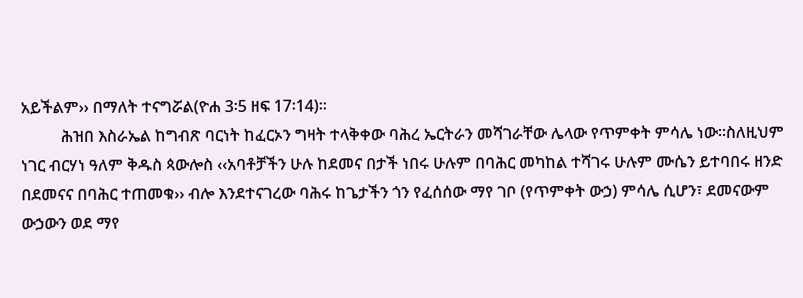አይችልም›› በማለት ተናግሯል(ዮሐ 3፡5 ዘፍ 17፡14)፡፡
          ሕዝበ እስራኤል ከግብጽ ባርነት ከፈርኦን ግዛት ተላቅቀው ባሕረ ኤርትራን መሻገራቸው ሌላው የጥምቀት ምሳሌ ነው፡፡ስለዚህም ነገር ብርሃነ ዓለም ቅዱስ ጳውሎስ ‹‹አባቶቻችን ሁሉ ከደመና በታች ነበሩ ሁሉም በባሕር መካከል ተሻገሩ ሁሉም ሙሴን ይተባበሩ ዘንድ በደመናና በባሕር ተጠመቁ›› ብሎ እንደተናገረው ባሕሩ ከጌታችን ጎን የፈሰሰው ማየ ገቦ (የጥምቀት ውኃ) ምሳሌ ሲሆን፣ ደመናውም ውኃውን ወደ ማየ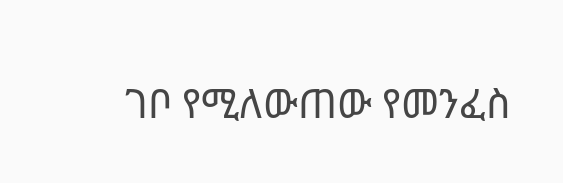ገቦ የሚለውጠው የመንፈስ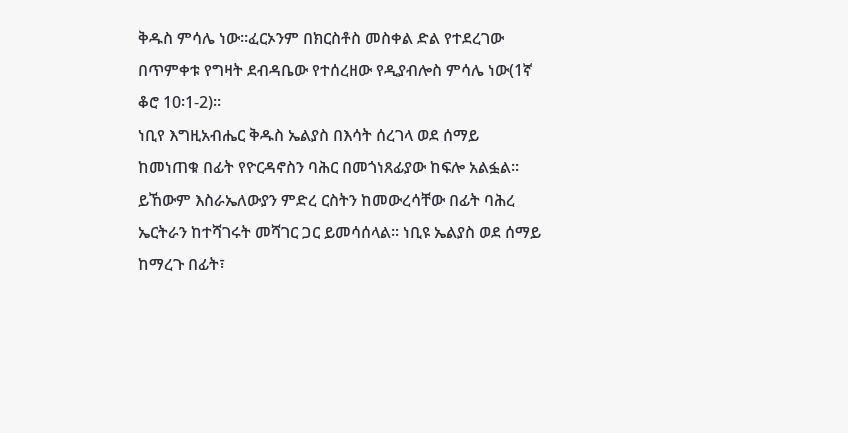ቅዱስ ምሳሌ ነው፡፡ፈርኦንም በክርስቶስ መስቀል ድል የተደረገው በጥምቀቱ የግዛት ደብዳቤው የተሰረዘው የዲያብሎስ ምሳሌ ነው(1ኛ ቆሮ 10፡1-2)፡፡
ነቢየ እግዚአብሔር ቅዱስ ኤልያስ በእሳት ሰረገላ ወደ ሰማይ ከመነጠቁ በፊት የዮርዳኖስን ባሕር በመጎነጸፊያው ከፍሎ አልፏል፡፡ይኸውም እስራኤለውያን ምድረ ርስትን ከመውረሳቸው በፊት ባሕረ ኤርትራን ከተሻገሩት መሻገር ጋር ይመሳሰላል፡፡ ነቢዩ ኤልያስ ወደ ሰማይ ከማረጉ በፊት፣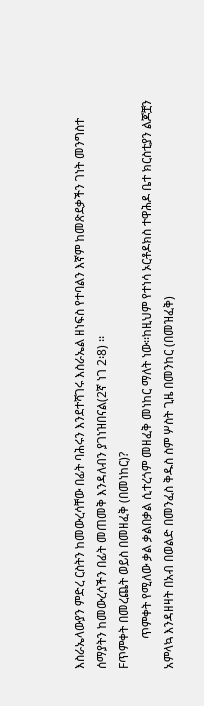እስራኤላውያን ምድረ ርስትን ከመውረሳቸው በፊት ባሕሩን እንደተሻገሩ እስራኤል ዘነፍስ የተባልን እኛም ከመጽደቃችን ገነት መንግስተ ሰማያትን ከመውረሳችን በፊት መጠመቅ እንዳለብን ያገነዝበናል(2ኛ ነገ 2፡8) ፡፡
Fጥምቀት በመረጨት ወይስ በመዘፈቅ (በመነከር)?
          ጥምቀት የሚለው ቃል ቃልበቃል ሲተረጎም መዘፈቅ መነከር ማለት ነው፡፡ከዚህም የተነሳ ኦርቶዶክስ ተዋሕዶ ቤተ ክርስቲያን ልጆቿን አምላኳ እንዳዘዛት በአብ በወልድ በመንፈስ ቅዱስ ስም ሦስት ጊዜ በመንከር (በመዝፈቅ)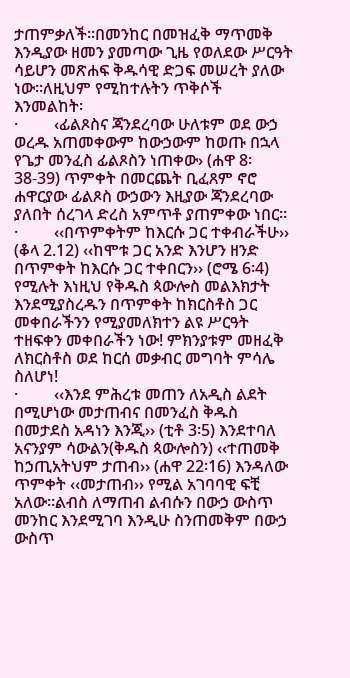ታጠምቃለች፡፡በመንከር በመዝፈቅ ማጥመቅ እንዲያው ዘመን ያመጣው ጊዜ የወለደው ሥርዓት ሳይሆን መጽሐፍ ቅዱሳዊ ድጋፍ መሠረት ያለው ነው፡፡ለዚህም የሚከተሉትን ጥቅሶች እንመልከት፡
·         ‹ፊልጾስና ጃንደረባው ሁለቱም ወደ ውኃ ወረዱ አጠመቀውም ከውኃውም ከወጡ በኋላ የጌታ መንፈስ ፊልጾስን ነጠቀው› (ሐዋ 8፡38-39) ጥምቀት በመርጨት ቢፈጸም ኖሮ ሐዋርያው ፊልጾስ ውኃውን እዚያው ጃንደረባው ያለበት ሰረገላ ድረስ አምጥቶ ያጠምቀው ነበር፡፡
·         ‹‹በጥምቀትም ከእርሱ ጋር ተቀብራችሁ›› (ቆላ 2.12) ‹‹ከሞቱ ጋር አንድ እንሆን ዘንድ በጥምቀት ከእርሱ ጋር ተቀበርን›› (ሮሜ 6፡4) የሚሉት እነዚህ የቅዱስ ጳውሎስ መልእክታት እንደሚያስረዱን በጥምቀት ከክርስቶስ ጋር መቀበራችንን የሚያመለክተን ልዩ ሥርዓት ተዘፍቀን መቀበራችን ነው! ምክንያቱም መዘፈቅ ለክርስቶስ ወደ ከርሰ መቃብር መግባት ምሳሌ ስለሆነ!
·         ‹‹እንደ ምሕረቱ መጠን ለአዲስ ልደት በሚሆነው መታጠብና በመንፈስ ቅዱስ በመታደስ አዳነን እንጂ›› (ቲቶ 3፡5) እንደተባለ አናንያም ሳውልን(ቅዱስ ጳውሎስን) ‹‹ተጠመቅ ከኃጢአትህም ታጠብ›› (ሐዋ 22፡16) እንዳለው ጥምቀት ‹‹መታጠብ›› የሚል አገባባዊ ፍቺ አለው፡፡ልብስ ለማጠብ ልብሱን በውኃ ውስጥ መንከር እንደሚገባ እንዲሁ ስንጠመቅም በውኃ ውስጥ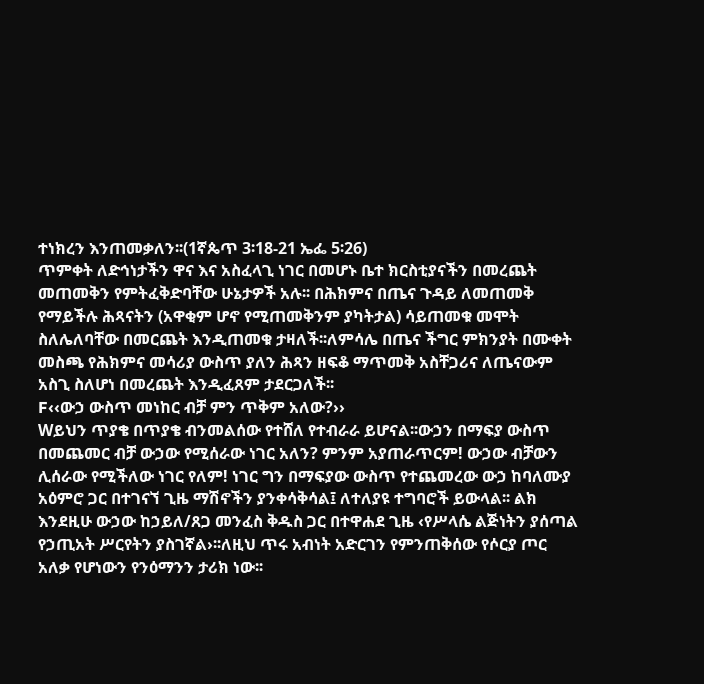ተነክረን እንጠመቃለን፡፡(1ኛጴጥ 3፡18-21 ኤፌ 5፡26)
ጥምቀት ለድኅነታችን ዋና እና አስፈላጊ ነገር በመሆኑ ቤተ ክርስቲያናችን በመረጨት መጠመቅን የምትፈቅድባቸው ሁኔታዎች አሉ፡፡ በሕክምና በጤና ጉዳይ ለመጠመቅ የማይችሉ ሕጻናትን (አዋቂም ሆኖ የሚጠመቅንም ያካትታል) ሳይጠመቁ መሞት ስለሌለባቸው በመርጨት እንዲጠመቁ ታዛለች፡፡ለምሳሌ በጤና ችግር ምክንያት በሙቀት መስጫ የሕክምና መሳሪያ ውስጥ ያለን ሕጻን ዘፍቆ ማጥመቅ አስቸጋሪና ለጤናውም አስጊ ስለሆነ በመረጨት እንዲፈጸም ታደርጋለች፡፡
F‹‹ውኃ ውስጥ መነከር ብቻ ምን ጥቅም አለው?››
Wይህን ጥያቄ በጥያቄ ብንመልሰው የተሸለ የተብራራ ይሆናል፡፡ውኃን በማፍያ ውስጥ በመጨመር ብቻ ውኃው የሚሰራው ነገር አለን? ምንም አያጠራጥርም! ውኃው ብቻውን ሊሰራው የሚችለው ነገር የለም! ነገር ግን በማፍያው ውስጥ የተጨመረው ውኃ ከባለሙያ አዕምሮ ጋር በተገናኘ ጊዜ ማሽኖችን ያንቀሳቅሳል፤ ለተለያዩ ተግባሮች ይውላል፡፡ ልክ እንደዚሁ ውኃው ከኃይለ/ጸጋ መንፈስ ቅዱስ ጋር በተዋሐደ ጊዜ ‹የሥላሴ ልጅነትን ያሰጣል የኃጢአት ሥርየትን ያስገኛል›፡፡ለዚህ ጥሩ አብነት አድርገን የምንጠቅሰው የሶርያ ጦር አለቃ የሆነውን የንዕማንን ታሪክ ነው፡፡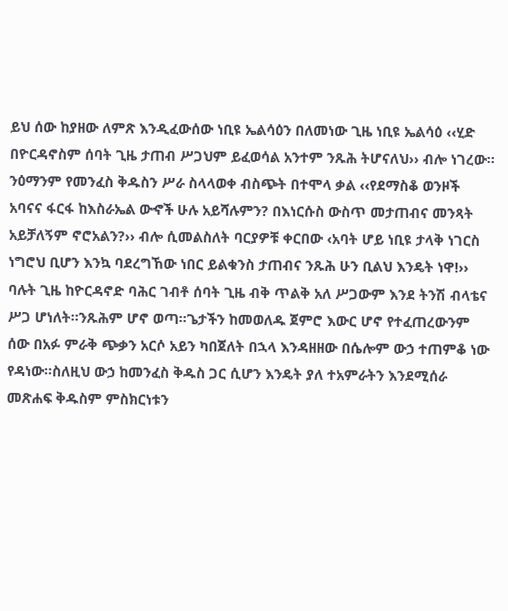ይህ ሰው ከያዘው ለምጽ እንዲፈውሰው ነቢዩ ኤልሳዕን በለመነው ጊዜ ነቢዩ ኤልሳዕ ‹‹ሂድ በዮርዳኖስም ሰባት ጊዜ ታጠብ ሥጋህም ይፈወሳል አንተም ንጹሕ ትሆናለህ›› ብሎ ነገረው፡፡ንዕማንም የመንፈስ ቅዱስን ሥራ ስላላወቀ ብስጭት በተሞላ ቃል ‹‹የደማስቆ ወንዞች አባናና ፋርፋ ከእስራኤል ውኆች ሁሉ አይሻሉምን? በእነርሱስ ውስጥ መታጠብና መንጻት አይቻለኝም ኖሮአልን?›› ብሎ ሲመልስለት ባርያዎቹ ቀርበው ‹አባት ሆይ ነቢዩ ታላቅ ነገርስ ነግሮህ ቢሆን እንኳ ባደረግኸው ነበር ይልቁንስ ታጠብና ንጹሕ ሁን ቢልህ እንዴት ነዋ!›› ባሉት ጊዜ ከዮርዳኖድ ባሕር ገብቶ ሰባት ጊዜ ብቅ ጥልቅ አለ ሥጋውም እንደ ትንሽ ብላቴና ሥጋ ሆነለት፡፡ንጹሕም ሆኖ ወጣ፡፡ጌታችን ከመወለዱ ጀምሮ እውር ሆኖ የተፈጠረውንም ሰው በአፉ ምራቅ ጭቃን አርሶ አይን ካበጀለት በኋላ እንዳዘዘው በሴሎም ውኃ ተጠምቆ ነው የዳነው፡፡ስለዚህ ውኃ ከመንፈስ ቅዱስ ጋር ሲሆን እንዴት ያለ ተአምራትን እንደሚሰራ መጽሐፍ ቅዱስም ምስክርነቱን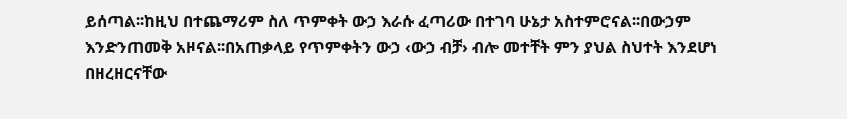ይሰጣል፡፡ከዚህ በተጨማሪም ስለ ጥምቀት ውኃ እራሱ ፈጣሪው በተገባ ሁኔታ አስተምሮናል፡፡በውኃም እንድንጠመቅ አዞናል፡፡በአጠቃላይ የጥምቀትን ውኃ ‹ውኃ ብቻ› ብሎ መተቸት ምን ያህል ስህተት እንደሆነ በዘረዘርናቸው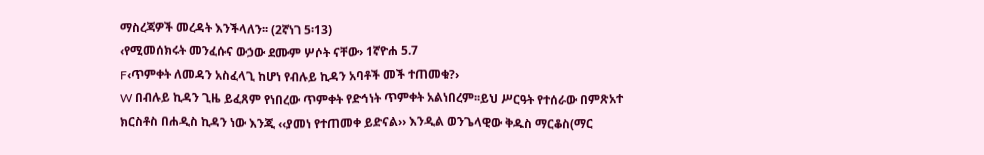ማስረጃዎች መረዳት እንችላለን፡፡ (2ኛነገ 5፡13)
‹የሚመሰክሩት መንፈሱና ውኃው ደሙም ሦሶት ናቸው› 1ኛዮሐ 5.7
F‹ጥምቀት ለመዳን አስፈላጊ ከሆነ የብሉይ ኪዳን አባቶች መች ተጠመቁ?›
W በብሉይ ኪዳን ጊዜ ይፈጸም የነበረው ጥምቀት የድኅነት ጥምቀት አልነበረም፡፡ይህ ሥርዓት የተሰራው በምጽአተ ክርስቶስ በሐዲስ ኪዳን ነው እንጂ ‹‹ያመነ የተጠመቀ ይድናል›› እንዲል ወንጌላዊው ቅዱስ ማርቆስ(ማር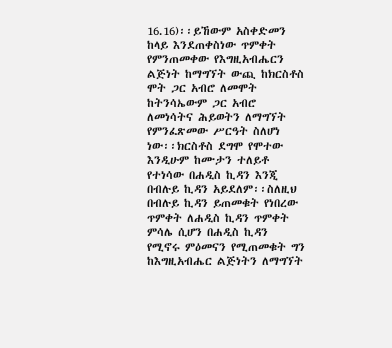16.16)፡፡ይኸውም አስቀድመን ከላይ እንደጠቀስነው ጥምቀት የምንጠመቀው የእግዚአብሔርን ልጅነት ከማግኘት ውጪ ከክርስቶስ ሞት ጋር አብሮ ለመሞት ከትንሳኤውም ጋር አብሮ ለመነሳትና ሕይወትን ለማግኘት የምንፈጽመው ሥርዓት ስለሆነ ነው፡፡ክርስቶስ ደግሞ የሞተው እንዲሁም ከሙታን ተለይቶ የተነሳው በሐዲስ ኪዳን እንጂ በብሉይ ኪዳን አይደለም፡፡ስለዚህ በብሉይ ኪዳን ይጠመቁት የነበረው ጥምቀት ለሐዲስ ኪዳን ጥምቀት ምሳሌ ሲሆን በሐዲስ ኪዳን የሚኖሩ ምዕመናን የሚጠመቁት ግን ከእግዚአብሔር ልጅነትን ለማግኘት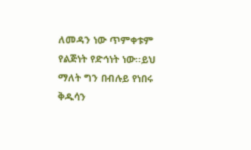ለመዳን ነው ጥምቀቱም የልጅነት የድኅነት ነው፡፡ይህ ማለት ግን በብሉይ የነበሩ ቅዱሳን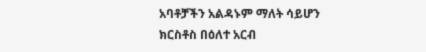አባቶቻችን አልዳኑም ማለት ሳይሆን ክርስቶስ በዕለተ አርብ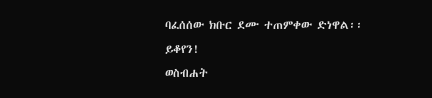ባፈሰሰው ክቡር ደሙ ተጠምቀው ድነዋል፡፡
ይቆየን!
ወስብሐት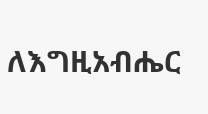ለእግዚአብሔር